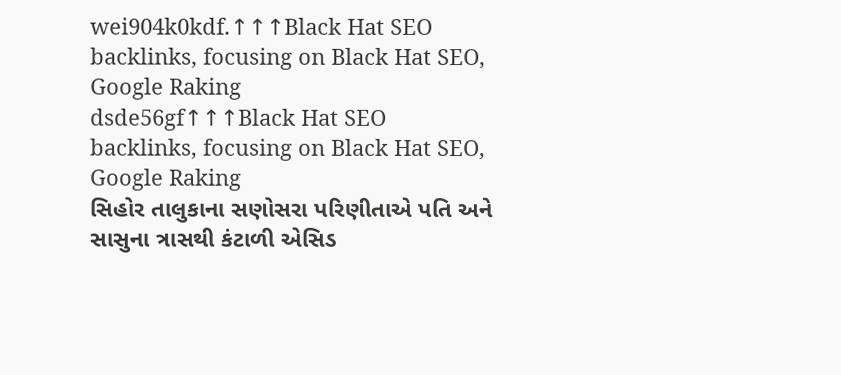wei904k0kdf.↑↑↑Black Hat SEO backlinks, focusing on Black Hat SEO, Google Raking
dsde56gf↑↑↑Black Hat SEO backlinks, focusing on Black Hat SEO, Google Raking
સિહોર તાલુકાના સણોસરા પરિણીતાએ પતિ અને સાસુના ત્રાસથી કંટાળી એસિડ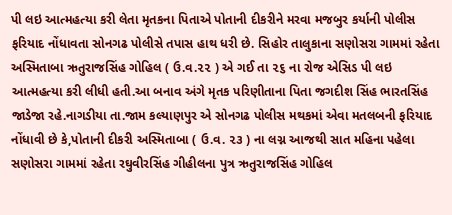પી લઇ આત્મહત્યા કરી લેતા મૃતકના પિતાએ પોતાની દીકરીને મરવા મજબુર કર્યાની પોલીસ ફરિયાદ નોંધાવતા સોનગઢ પોલીસે તપાસ હાથ ધરી છે. સિહોર તાલુકાના સણોસરા ગામમાં રહેતા અસ્મિતાબા ઋતુરાજસિંહ ગોહિલ ( ઉ.વ.૨૨ ) એ ગઈ તા ૨૬ ના રોજ એસિડ પી લઇ આત્મહત્યા કરી લીધી હતી.આ બનાવ અંગે મૃતક પરિણીતાના પિતા જગદીશ સિંહ ભારતસિંહ જાડેજા રહે.નાગડીયા તા.જામ કલ્યાણપુર એ સોનગઢ પોલીસ મથકમાં એવા મતલબની ફરિયાદ નોંધાવી છે કે,પોતાની દીકરી અસ્મિતાબા ( ઉ.વ. ૨૩ ) ના લગ્ન આજથી સાત મહિના પહેલા સણોસરા ગામમાં રહેતા રઘુવીરસિંહ ગીહીલના પુત્ર ઋતુરાજસિંહ ગોહિલ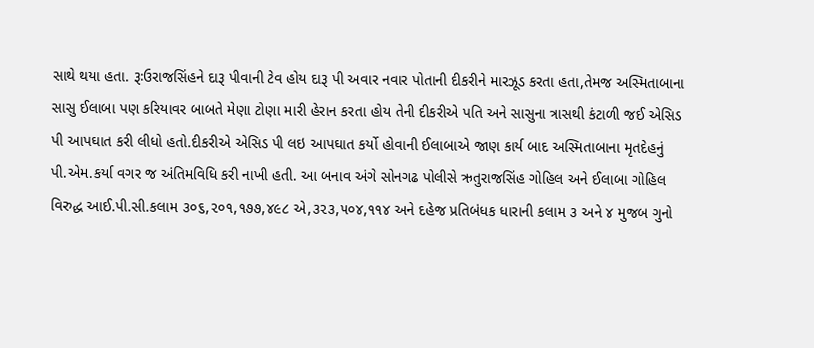સાથે થયા હતા. રૂઃઉરાજસિંહને દારૂ પીવાની ટેવ હોય દારૂ પી અવાર નવાર પોતાની દીકરીને મારઝૂડ કરતા હતા,તેમજ અસ્મિતાબાના સાસુ ઈલાબા પણ કરિયાવર બાબતે મેણા ટોણા મારી હેરાન કરતા હોય તેની દીકરીએ પતિ અને સાસુના ત્રાસથી કંટાળી જઈ એસિડ પી આપઘાત કરી લીધો હતો.દીકરીએ એસિડ પી લઇ આપઘાત કર્યો હોવાની ઈલાબાએ જાણ કાર્ય બાદ અસ્મિતાબાના મૃતદેહનું પી.એમ.કર્યા વગર જ અંતિમવિધિ કરી નાખી હતી. આ બનાવ અંગે સોનગઢ પોલીસે ઋતુરાજસિંહ ગોહિલ અને ઈલાબા ગોહિલ વિરુદ્ધ આઈ.પી.સી.કલામ ૩૦૬,૨૦૧,૧૭૭,૪૯૮ એ,૩૨૩,૫૦૪,૧૧૪ અને દહેજ પ્રતિબંધક ધારાની કલામ ૩ અને ૪ મુજબ ગુનો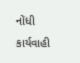નોંધી કાર્યવાહી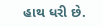હાથ ધરી છે.